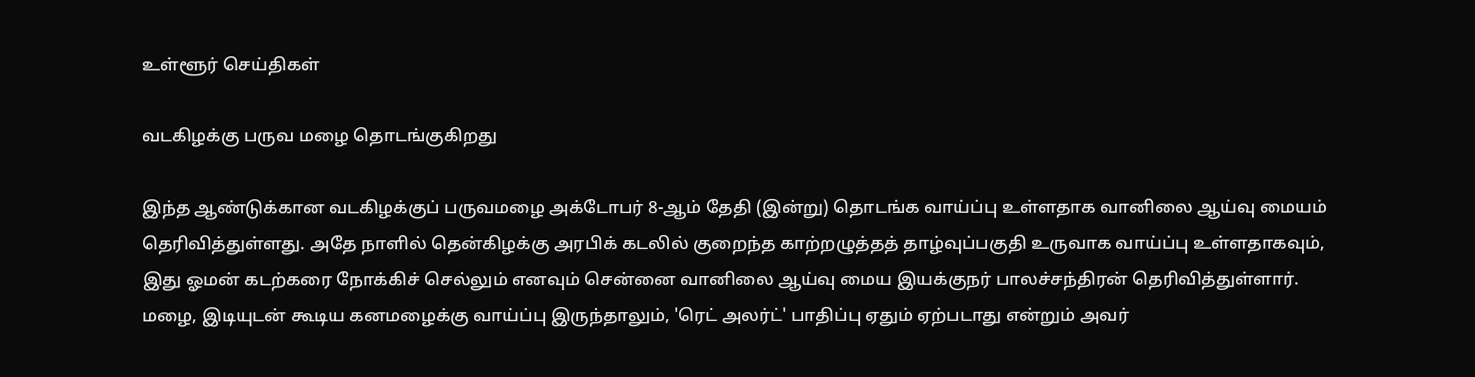உள்ளூர் செய்திகள்

வடகிழக்கு பருவ மழை தொடங்குகிறது

இந்த ஆண்டுக்கான வடகிழக்குப் பருவமழை அக்டோபர் 8-ஆம் தேதி (இன்று) தொடங்க வாய்ப்பு உள்ளதாக வானிலை ஆய்வு மையம் தெரிவித்துள்ளது. அதே நாளில் தென்கிழக்கு அரபிக் கடலில் குறைந்த காற்றழுத்தத் தாழ்வுப்பகுதி உருவாக வாய்ப்பு உள்ளதாகவும், இது ஓமன் கடற்கரை நோக்கிச் செல்லும் எனவும் சென்னை வானிலை ஆய்வு மைய இயக்குநர் பாலச்சந்திரன் தெரிவித்துள்ளார். மழை, இடியுடன் கூடிய கனமழைக்கு வாய்ப்பு இருந்தாலும், 'ரெட் அலர்ட்' பாதிப்பு ஏதும் ஏற்படாது என்றும் அவர்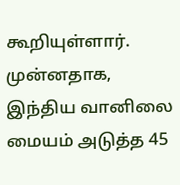கூறியுள்ளார். முன்னதாக, இந்திய வானிலை மையம் அடுத்த 45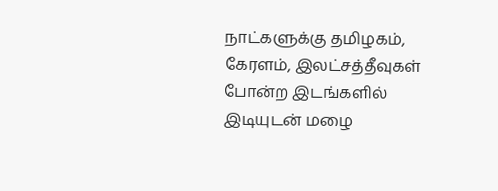நாட்களுக்கு தமிழகம், கேரளம், இலட்சத்தீவுகள் போன்ற இடங்களில் இடியுடன் மழை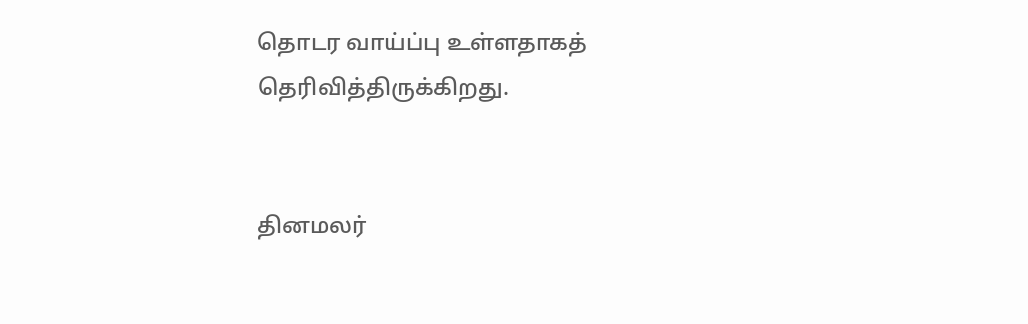தொடர வாய்ப்பு உள்ளதாகத் தெரிவித்திருக்கிறது.


தினமலர்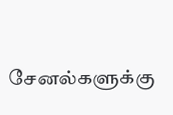சேனல்களுக்கு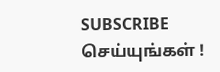SUBSCRIBE செய்யுங்கள் !